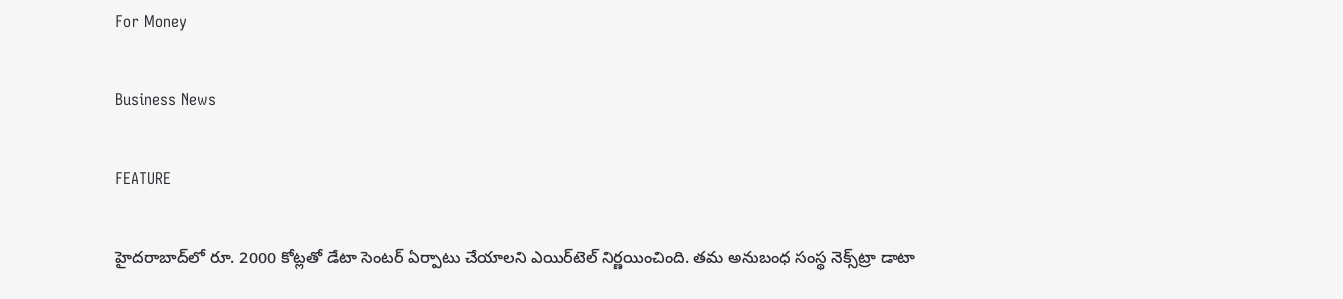For Money

Business News

FEATURE

హైదరాబాద్‌లో రూ. 2000 కోట్లతో డేటా సెంటర్‌ ఏర్పాటు చేయాలని ఎయిర్‌టెల్‌ నిర్ణయించింది. తమ అనుబంధ సంస్థ నెక్స్‌ట్రా డాటా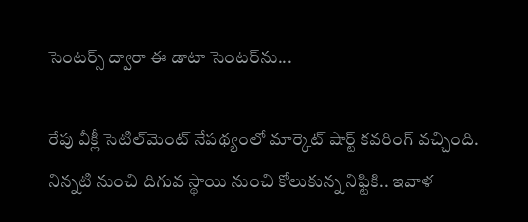సెంటర్స్‌ ద్వారా ఈ డాటా సెంటర్‌ను...

రేపు వీక్లీ సెటిల్‌మెంట్‌ నేపథ్యంలో మార్కెట్‌ షార్ట్‌ కవరింగ్‌ వచ్చింది. నిన్నటి నుంచి దిగువ స్థాయి నుంచి కోలుకున్న నిఫ్టికి.. ఇవాళ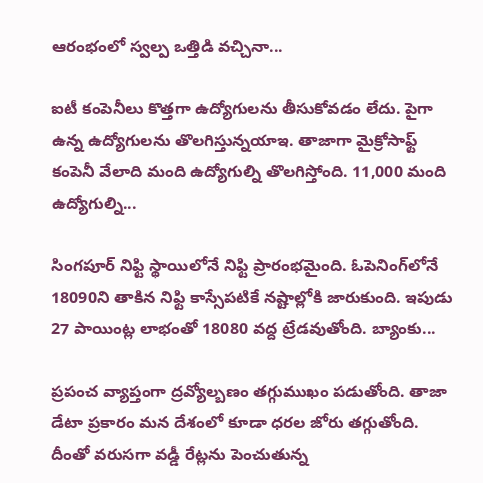ఆరంభంలో స్వల్ప ఒత్తిడి వచ్చినా...

ఐటీ కంపెనీలు కొత్తగా ఉద్యోగులను తీసుకోవడం లేదు. పైగా ఉన్న ఉద్యోగులను తొలగిస్తున్నయాఇ. తాజాగా మైక్రోసాఫ్ట్‌ కంపెనీ వేలాది మంది ఉద్యోగుల్ని తొలగిస్తోంది. 11,000 మంది ఉద్యోగుల్ని...

సింగపూర్ నిఫ్టి స్థాయిలోనే నిఫ్టి ప్రారంభమైంది. ఓపెనింగ్‌లోనే 18090ని తాకిన నిఫ్టి కాస్సేపటికే నష్టాల్లోకి జారుకుంది. ఇపుడు 27 పాయింట్ల లాభంతో 18080 వద్ద ట్రేడవుతోంది. బ్యాంకు...

ప్రపంచ వ్యాప్తంగా ద్రవ్యోల్బణం తగ్గుముఖం పడుతోంది. తాజా డేటా ప్రకారం మన దేశంలో కూడా ధరల జోరు తగ్గుతోంది. దీంతో వరుసగా వడ్డీ రేట్లను పెంచుతున్న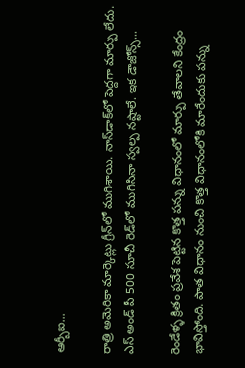ఆర్బీఐ...

రాత్రి అమెరికా మార్కెట్లు గ్రీన్‌లో ముగిశాయి. నాస్‌డాక్‌లో పెద్దగా మార్పు లేదు. ఎస్‌ అండ్ పీ 500 సూచీ రెడ్‌లో ముగిసినా స్వల్ప నష్టాలే. ఇక డౌజోన్స్‌...

రెండేళ్ళ క్రితం ప్రవేశ పెట్టిన కొత్త పన్ను విధానంలో మార్పు తేవాలని కేంద్రం భావిస్తోంది. పాత విధానం నుంచి కొత్త విధానంలోకి మారేందుకు పన్ను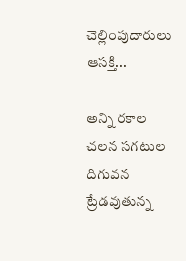చెల్లింపుదారులు ఆసక్తి...

అన్ని రకాల చలన సగటుల దిగువన ట్రేడవుతున్న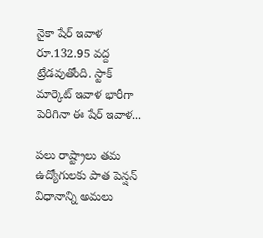నైకా షేర్‌ ఇవాళ రూ.132.95 వద్ద ట్రేడవుతోంది. స్టాక్‌ మార్కెట్‌ ఇవాళ భారీగా పెరిగినా ఈ షేర్‌ ఇవాళ...

పలు రాష్ట్రాలు తమ ఉద్యోగులకు పాత పెన్షన్‌ విధానాన్ని అమలు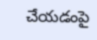చేయడంపై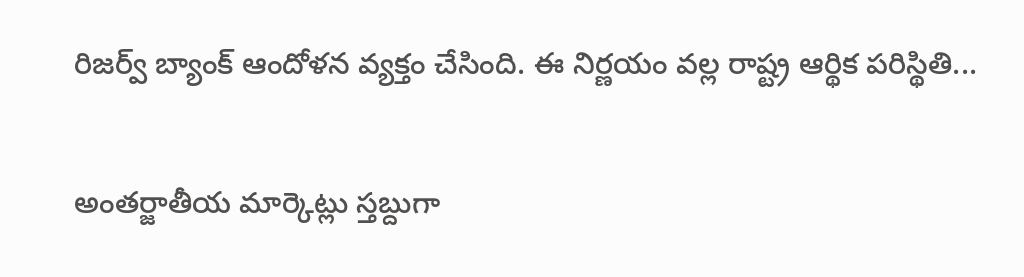రిజర్వ్‌ బ్యాంక్‌ ఆందోళన వ్యక్తం చేసింది. ఈ నిర్ణయం వల్ల రాష్ట్ర ఆర్థిక పరిస్థితి...

అంత‌ర్జాతీయ మార్కెట్లు స్తబ్దుగా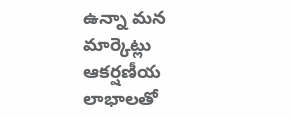ఉన్నా మన మార్కెట్లు ఆకర్షణీయ లాభాలతో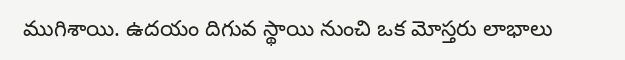ముగిశాయి. ఉదయం దిగువ స్థాయి నుంచి ఒక మోస్తరు లాభాలు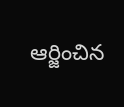ఆర్జించిన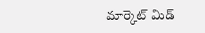మార్కెట్‌ మిడ్‌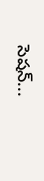సెషన్‌...